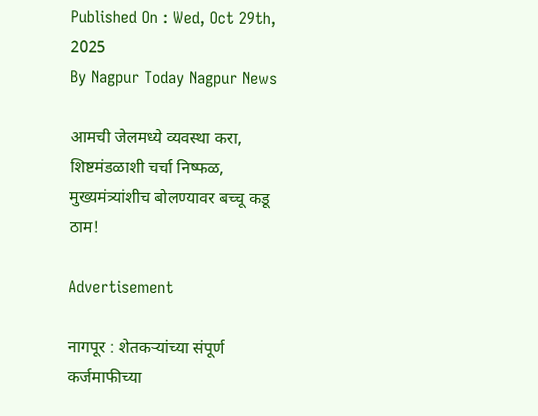Published On : Wed, Oct 29th, 2025
By Nagpur Today Nagpur News

आमची जेलमध्ये व्यवस्था करा, शिष्टमंडळाशी चर्चा निष्फळ, मुख्यमंत्र्यांशीच बोलण्यावर बच्चू कडू ठाम!

Advertisement

नागपूर : शेतकऱ्यांच्या संपूर्ण कर्जमाफीच्या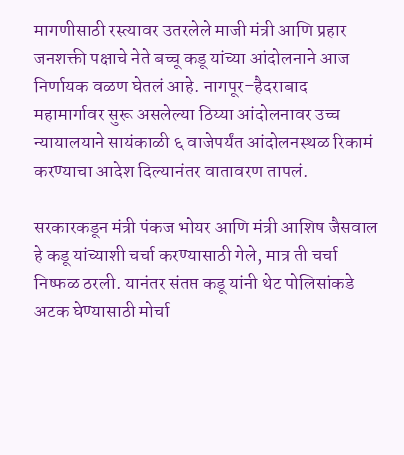मागणीसाठी रस्त्यावर उतरलेले माजी मंत्री आणि प्रहार जनशक्ती पक्षाचे नेते बच्चू कडू यांच्या आंदोलनाने आज निर्णायक वळण घेतलं आहे. नागपूर–हैदराबाद महामार्गावर सुरू असलेल्या ठिय्या आंदोलनावर उच्च न्यायालयाने सायंकाळी ६ वाजेपर्यंत आंदोलनस्थळ रिकामं करण्याचा आदेश दिल्यानंतर वातावरण तापलं.

सरकारकडून मंत्री पंकज भोयर आणि मंत्री आशिष जैसवाल हे कडू यांच्याशी चर्चा करण्यासाठी गेले, मात्र ती चर्चा निष्फळ ठरली. यानंतर संतप्त कडू यांनी थेट पोलिसांकडे अटक घेण्यासाठी मोर्चा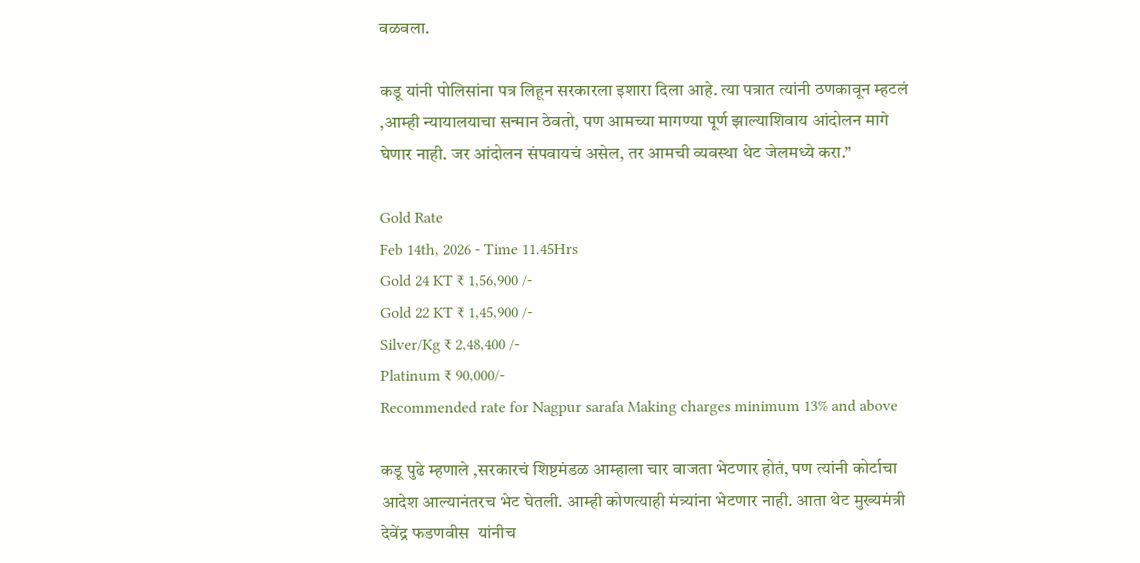वळवला.

कडू यांनी पोलिसांना पत्र लिहून सरकारला इशारा दिला आहे. त्या पत्रात त्यांनी ठणकावून म्हटलं ,आम्ही न्यायालयाचा सन्मान ठेवतो, पण आमच्या मागण्या पूर्ण झाल्याशिवाय आंदोलन मागे घेणार नाही. जर आंदोलन संपवायचं असेल, तर आमची व्यवस्था थेट जेलमध्ये करा.”

Gold Rate
Feb 14th, 2026 - Time 11.45Hrs
Gold 24 KT ₹ 1,56,900 /-
Gold 22 KT ₹ 1,45,900 /-
Silver/Kg ₹ 2,48,400 /-
Platinum ₹ 90,000/-
Recommended rate for Nagpur sarafa Making charges minimum 13% and above

कडू पुढे म्हणाले ,सरकारचं शिष्टमंडळ आम्हाला चार वाजता भेटणार होतं, पण त्यांनी कोर्टाचा आदेश आल्यानंतरच भेट घेतली. आम्ही कोणत्याही मंत्र्यांना भेटणार नाही. आता थेट मुख्यमंत्री देवेंद्र फडणवीस  यांनीच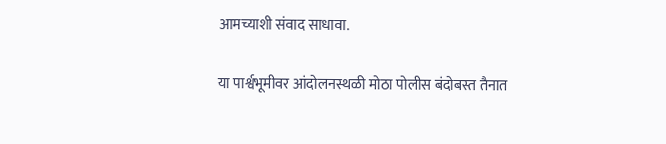आमच्याशी संवाद साधावा.

या पार्श्वभूमीवर आंदोलनस्थळी मोठा पोलीस बंदोबस्त तैनात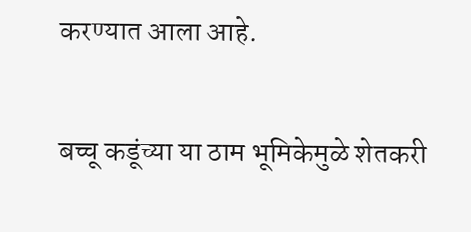करण्यात आला आहे.

बच्चू कडूंच्या या ठाम भूमिकेमुळे शेतकरी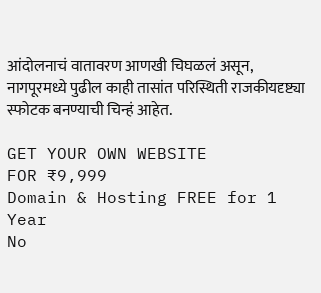आंदोलनाचं वातावरण आणखी चिघळलं असून, नागपूरमध्ये पुढील काही तासांत परिस्थिती राजकीयदृष्ट्या स्फोटक बनण्याची चिन्हं आहेत.

GET YOUR OWN WEBSITE
FOR ₹9,999
Domain & Hosting FREE for 1 Year
No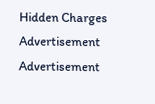Hidden Charges
Advertisement
Advertisement